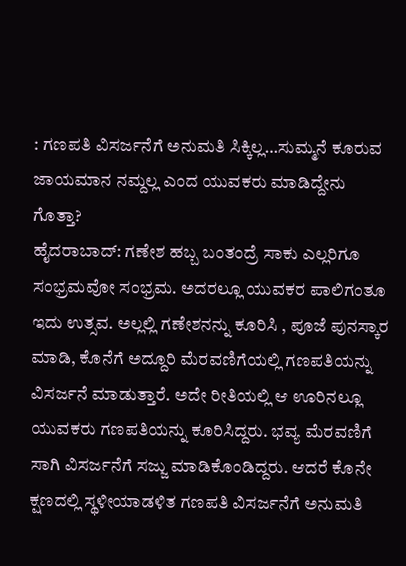: ಗಣಪತಿ ವಿಸರ್ಜನೆಗೆ ಅನುಮತಿ ಸಿಕ್ಕಿಲ್ಲ…ಸುಮ್ಮನೆ ಕೂರುವ ಜಾಯಮಾನ ನಮ್ದಲ್ಲ ಎಂದ ಯುವಕರು ಮಾಡಿದ್ದೇನು ಗೊತ್ತಾ?
ಹೈದರಾಬಾದ್‌: ಗಣೇಶ ಹಬ್ಬ ಬಂತಂದ್ರೆ ಸಾಕು ಎಲ್ಲರಿಗೂ ಸಂ‍ಭ್ರಮವೋ ಸಂ‍ಭ್ರಮ. ಅದರಲ್ಲೂ ಯುವಕರ ಪಾಲಿಗಂತೂ ಇದು ಉತ್ಸವ. ಅಲ್ಲಲ್ಲಿ ಗಣೇಶನನ್ನು ಕೂರಿಸಿ , ಪೂಜೆ ಪುನಸ್ಕಾರ ಮಾಡಿ, ಕೊನೆಗೆ ಅದ್ದೂರಿ ಮೆರವಣಿಗೆಯಲ್ಲಿ ಗಣಪತಿಯನ್ನು ವಿಸರ್ಜನೆ ಮಾಡುತ್ತಾರೆ. ಅದೇ ರೀತಿಯಲ್ಲಿ ಆ ಊರಿನಲ್ಲೂ ಯುವಕರು ಗಣಪತಿಯನ್ನು ಕೂರಿಸಿದ್ದರು. ಭವ್ಯ ಮೆರವಣಿಗೆ ಸಾಗಿ ವಿಸರ್ಜನೆಗೆ ಸಜ್ಜು ಮಾಡಿಕೊಂಡಿದ್ದರು. ಆದರೆ ಕೊನೇ ಕ್ಷಣದಲ್ಲಿ ‍ಸ್ಥಳೀಯಾಡಳಿತ ಗಣಪತಿ ವಿಸರ್ಜನೆಗೆ ಅನುಮತಿ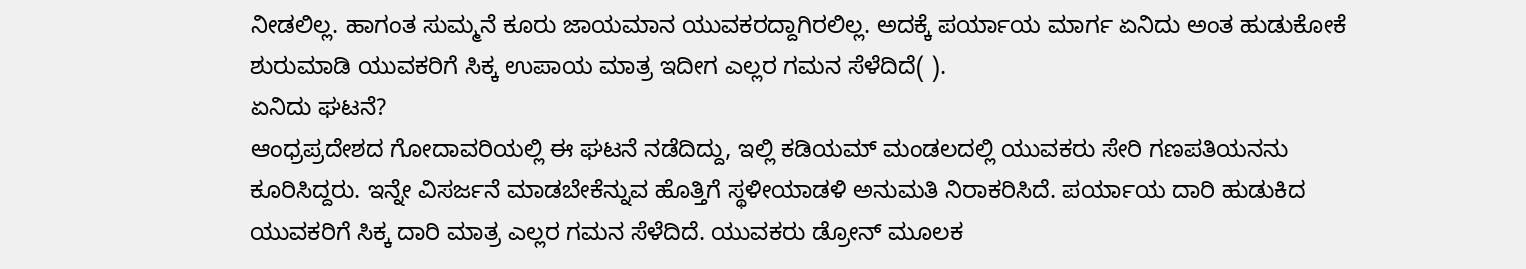ನೀಡಲಿಲ್ಲ. ಹಾಗಂತ ಸುಮ್ಮನೆ ಕೂರು ಜಾಯಮಾನ ಯುವಕರದ್ದಾಗಿರಲಿಲ್ಲ. ಅದಕ್ಕೆ ಪರ್ಯಾಯ ಮಾರ್ಗ ಏನಿದು ಅಂತ ಹುಡುಕೋಕೆ ಶುರುಮಾಡಿ ಯುವಕರಿಗೆ ಸಿಕ್ಕ ಉಪಾಯ ಮಾತ್ರ ಇದೀಗ ಎಲ್ಲರ ಗಮನ ಸೆಳೆದಿದೆ( ).
ಏನಿದು ಘಟನೆ?
ಆಂ‍ಧ್ರಪ್ರದೇಶದ ಗೋದಾವರಿಯಲ್ಲಿ ಈ ಘಟನೆ ನಡೆದಿದ್ದು, ಇಲ್ಲಿ ಕಡಿಯಮ್‌ ಮಂಡಲದಲ್ಲಿ ಯುವಕರು ಸೇರಿ ಗಣಪತಿಯನನು ಕೂರಿಸಿದ್ದರು. ಇನ್ನೇ ವಿಸರ್ಜನೆ ಮಾಡಬೇಕೆನ್ನುವ ಹೊತ್ತಿಗೆ ಸ್ಥಳೀಯಾಡಳಿ ಅನುಮತಿ ನಿರಾಕರಿಸಿದೆ. ಪರ್ಯಾಯ ದಾರಿ ಹುಡುಕಿದ ಯುವಕರಿಗೆ ಸಿಕ್ಕ ದಾರಿ ಮಾತ್ರ ಎಲ್ಲರ ಗಮನ ಸೆಳೆದಿದೆ. ಯುವಕರು ಡ್ರೋನ್‌ ಮೂಲಕ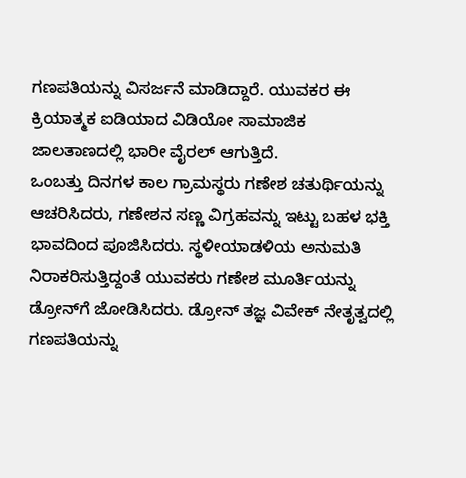ಗಣಪತಿಯನ್ನು ವಿಸರ್ಜನೆ ಮಾಡಿದ್ದಾರೆ. ಯುವಕರ ಈ ಕ್ರಿಯಾತ್ಮಕ ಐಡಿಯಾದ ವಿಡಿಯೋ ಸಾಮಾಜಿಕ ಜಾಲತಾಣದಲ್ಲಿ ಭಾರೀ ವೈರಲ್‌ ಆಗುತ್ತಿದೆ.
ಒಂಬತ್ತು ದಿನಗಳ ಕಾಲ ಗ್ರಾಮಸ್ಥರು ಗಣೇಶ ಚತುರ್ಥಿಯನ್ನು ಆಚರಿಸಿದರು, ಗಣೇಶನ ಸಣ್ಣ ವಿಗ್ರಹವನ್ನು ಇಟ್ಟು ಬಹಳ ಭಕ್ತಿ ಭಾವದಿಂದ ಪೂಜಿಸಿದರು. ಸ್ಥಳೀಯಾಡಳಿಯ ಅನುಮತಿ ನಿರಾಕರಿಸುತ್ತಿದ್ದಂತೆ ಯುವಕರು ಗಣೇಶ ಮೂರ್ತಿಯನ್ನು ಡ್ರೋನ್‌ಗೆ ಜೋಡಿಸಿದರು. ಡ್ರೋನ್ ತಜ್ಞ ವಿವೇಕ್ ನೇತೃತ್ವದಲ್ಲಿ ಗಣಪತಿಯನ್ನು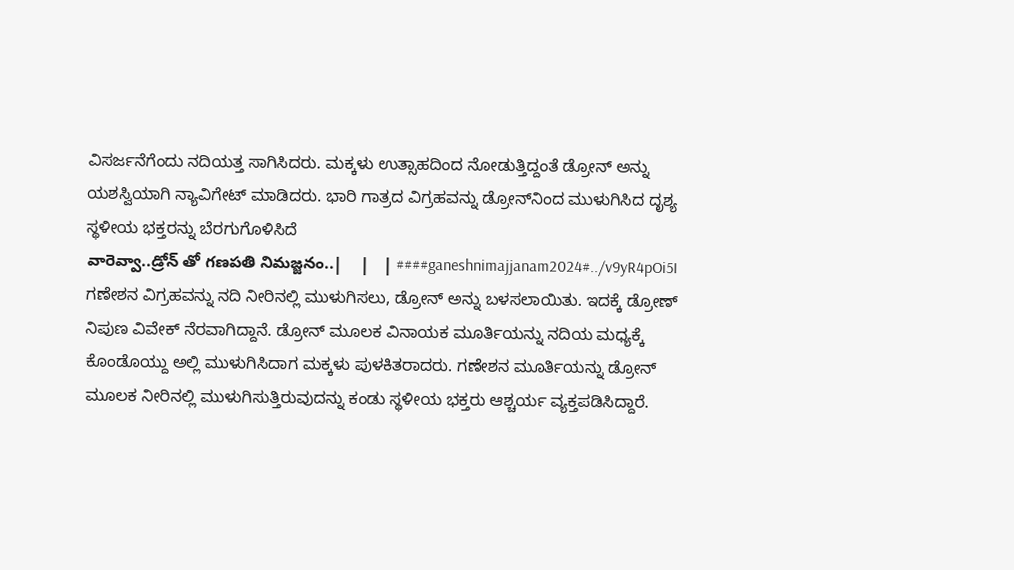ವಿಸರ್ಜನೆಗೆಂದು ನದಿಯತ್ತ ಸಾಗಿಸಿದರು. ಮಕ್ಕಳು ಉತ್ಸಾಹದಿಂದ ನೋಡುತ್ತಿದ್ದಂತೆ ಡ್ರೋನ್ ಅನ್ನು ಯಶಸ್ವಿಯಾಗಿ ನ್ಯಾವಿಗೇಟ್ ಮಾಡಿದರು. ಭಾರಿ ಗಾತ್ರದ ವಿಗ್ರಹವನ್ನು ಡ್ರೋನ್‌ನಿಂದ ಮುಳುಗಿಸಿದ ದೃಶ್ಯ ಸ್ಥಳೀಯ ಭಕ್ತರನ್ನು ಬೆರಗುಗೊಳಿಸಿದೆ
వారెవ్వా..డ్రోన్ తో గణపతి నిమజ్జనం..|    |   | ####ganeshnimajjanam2024#../v9yR4pOi5I
ಗಣೇಶನ ವಿಗ್ರಹವನ್ನು ನದಿ ನೀರಿನಲ್ಲಿ ಮುಳುಗಿಸಲು, ಡ್ರೋನ್ ಅನ್ನು ಬಳಸಲಾಯಿತು. ಇದಕ್ಕೆ ಡ್ರೋಣ್ ನಿಪುಣ ವಿವೇಕ್ ನೆರವಾಗಿದ್ದಾನೆ. ಡ್ರೋನ್ ಮೂಲಕ ವಿನಾಯಕ ಮೂರ್ತಿಯನ್ನು ನದಿಯ ಮಧ್ಯಕ್ಕೆ ಕೊಂಡೊಯ್ದು ಅಲ್ಲಿ ಮುಳುಗಿಸಿದಾಗ ಮಕ್ಕಳು ಪುಳಕಿತರಾದರು. ಗಣೇಶನ ಮೂರ್ತಿಯನ್ನು ಡ್ರೋನ್ ಮೂಲಕ ನೀರಿನಲ್ಲಿ ಮುಳುಗಿಸುತ್ತಿರುವುದನ್ನು ಕಂಡು ಸ್ಥಳೀಯ ಭಕ್ತರು ಆಶ್ಚರ್ಯ ವ್ಯಕ್ತಪಡಿಸಿದ್ದಾರೆ.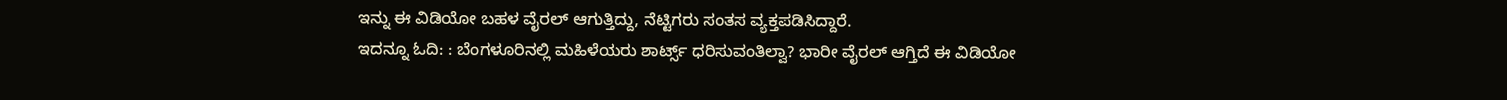ಇನ್ನು ಈ ವಿಡಿಯೋ ಬಹಳ ವೈರಲ್‌ ಆಗುತ್ತಿದ್ದು, ನೆಟ್ಟಿಗರು ಸಂತಸ ವ್ಯಕ್ತಪಡಿಸಿದ್ದಾರೆ.
ಇದನ್ನೂ ಓದಿ: : ಬೆಂಗಳೂರಿನಲ್ಲಿ ಮಹಿಳೆಯರು ಶಾರ್ಟ್ಸ್‌ ಧರಿಸುವಂತಿಲ್ವಾ? ಭಾರೀ ವೈರಲ್‌ ಆಗ್ತಿದೆ ಈ ವಿಡಿಯೋ